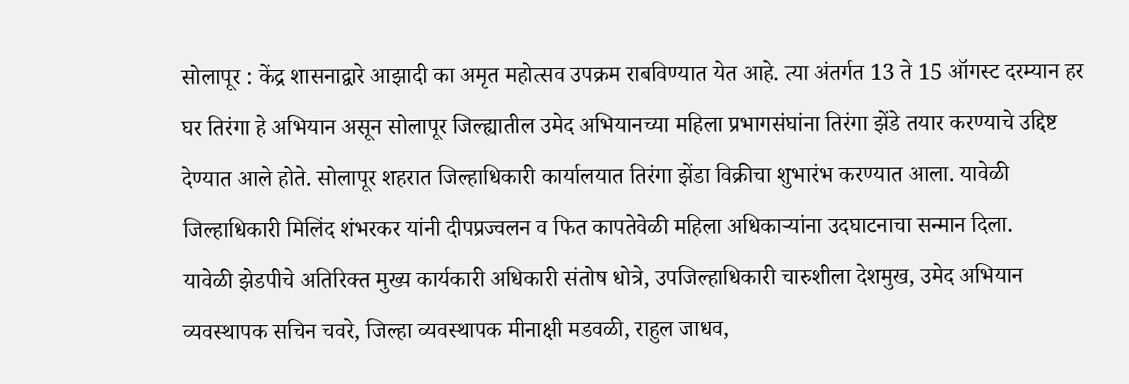सोलापूर : केंद्र शासनाद्वारे आझादी का अमृत महोत्सव उपक्रम राबविण्यात येत आहे. त्या अंतर्गत 13 ते 15 ऑगस्ट दरम्यान हर घर तिरंगा हे अभियान असून सोलापूर जिल्ह्यातील उमेद अभियानच्या महिला प्रभागसंघांना तिरंगा झेंडे तयार करण्याचे उद्दिष्ट देण्यात आले होते. सोलापूर शहरात जिल्हाधिकारी कार्यालयात तिरंगा झेंडा विक्रीचा शुभारंभ करण्यात आला. यावेळी जिल्हाधिकारी मिलिंद शंभरकर यांनी दीपप्रज्वलन व फित कापतेवेळी महिला अधिकाऱ्यांना उदघाटनाचा सन्मान दिला.
यावेळी झेडपीचे अतिरिक्त मुख्य कार्यकारी अधिकारी संतोष धोत्रे, उपजिल्हाधिकारी चारुशीला देशमुख, उमेद अभियान व्यवस्थापक सचिन चवरे, जिल्हा व्यवस्थापक मीनाक्षी मडवळी, राहुल जाधव,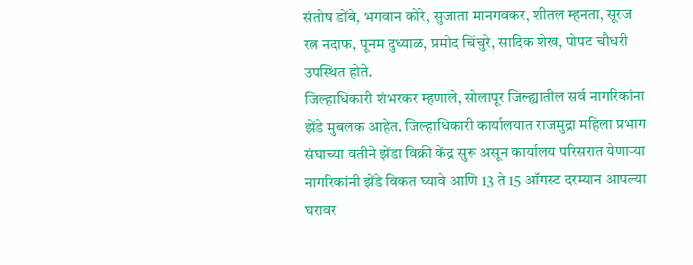संतोष डोंबे, भगवान कोरे, सुजाता मानगवकर, शीतल म्हनता, सूरज रत्न नदाफ, पूनम दुध्याळ, प्रमोद चिंचुरे, सादिक शेख, पोपट चौधरी उपस्थित होते.
जिल्हाधिकारी शंभरकर म्हणाले, सोलापूर जिल्ह्यातील सर्व नागरिकांना झेंडे मुबलक आहेत. जिल्हाधिकारी कार्यालयात राजमुद्रा महिला प्रभाग संघाच्या वतीने झेंडा विक्री केंद्र सुरू असून कार्यालय परिसरात येणाऱ्या नागरिकांनी झेंडे विकत घ्यावे आणि 13 ते 15 ऑगस्ट दरम्यान आपल्या घरावर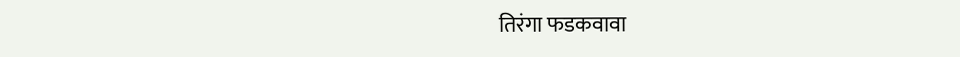तिरंगा फडकवावा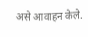असे आवाहन केले.